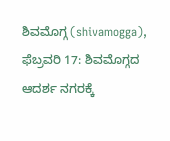ಶಿವಮೊಗ್ಗ (shivamogga), ಫೆಬ್ರವರಿ 17: ಶಿವಮೊಗ್ಗದ ಆದರ್ಶ ನಗರಕ್ಕೆ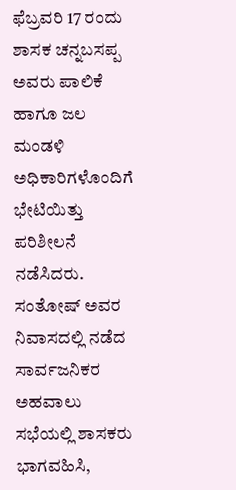ಫೆಬ್ರವರಿ 17 ರಂದು ಶಾಸಕ ಚನ್ನಬಸಪ್ಪ ಅವರು ಪಾಲಿಕೆ ಹಾಗೂ ಜಲ ಮಂಡಳಿ ಅಧಿಕಾರಿಗಳೊಂದಿಗೆ ಭೇಟಿಯಿತ್ತು ಪರಿಶೀಲನೆ ನಡೆಸಿದರು.
ಸಂತೋಷ್ ಅವರ ನಿವಾಸದಲ್ಲಿ ನಡೆದ ಸಾರ್ವಜನಿಕರ ಅಹವಾಲು ಸಭೆಯಲ್ಲಿ ಶಾಸಕರು ಭಾಗವಹಿಸಿ,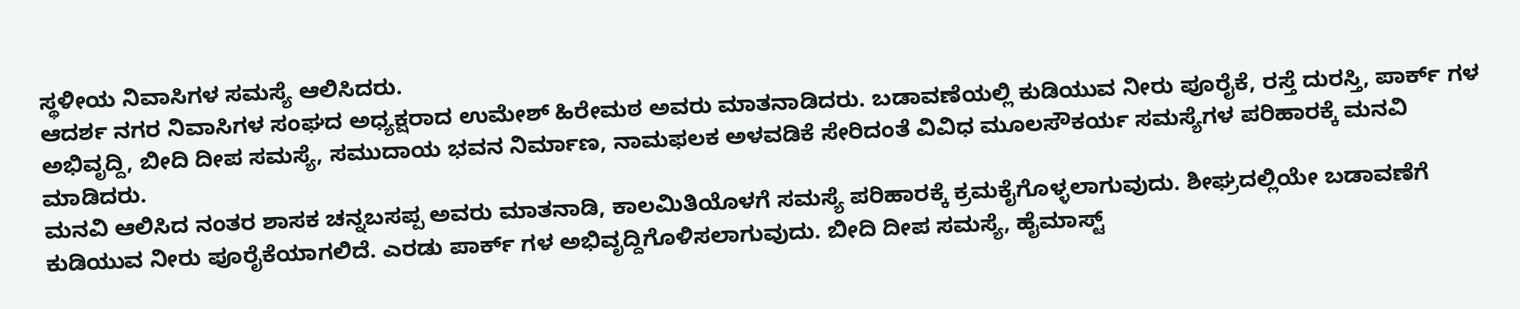ಸ್ಥಳೀಯ ನಿವಾಸಿಗಳ ಸಮಸ್ಯೆ ಆಲಿಸಿದರು.
ಆದರ್ಶ ನಗರ ನಿವಾಸಿಗಳ ಸಂಘದ ಅಧ್ಯಕ್ಷರಾದ ಉಮೇಶ್ ಹಿರೇಮಠ ಅವರು ಮಾತನಾಡಿದರು. ಬಡಾವಣೆಯಲ್ಲಿ ಕುಡಿಯುವ ನೀರು ಪೂರೈಕೆ, ರಸ್ತೆ ದುರಸ್ತಿ, ಪಾರ್ಕ್ ಗಳ ಅಭಿವೃದ್ದಿ, ಬೀದಿ ದೀಪ ಸಮಸ್ಯೆ, ಸಮುದಾಯ ಭವನ ನಿರ್ಮಾಣ, ನಾಮಫಲಕ ಅಳವಡಿಕೆ ಸೇರಿದಂತೆ ವಿವಿಧ ಮೂಲಸೌಕರ್ಯ ಸಮಸ್ಯೆಗಳ ಪರಿಹಾರಕ್ಕೆ ಮನವಿ ಮಾಡಿದರು.
ಮನವಿ ಆಲಿಸಿದ ನಂತರ ಶಾಸಕ ಚನ್ನಬಸಪ್ಪ ಅವರು ಮಾತನಾಡಿ, ಕಾಲಮಿತಿಯೊಳಗೆ ಸಮಸ್ಯೆ ಪರಿಹಾರಕ್ಕೆ ಕ್ರಮಕೈಗೊಳ್ಳಲಾಗುವುದು. ಶೀಘ್ರದಲ್ಲಿಯೇ ಬಡಾವಣೆಗೆ ಕುಡಿಯುವ ನೀರು ಪೂರೈಕೆಯಾಗಲಿದೆ. ಎರಡು ಪಾರ್ಕ್ ಗಳ ಅಭಿವೃದ್ದಿಗೊಳಿಸಲಾಗುವುದು. ಬೀದಿ ದೀಪ ಸಮಸ್ಯೆ, ಹೈಮಾಸ್ಟ್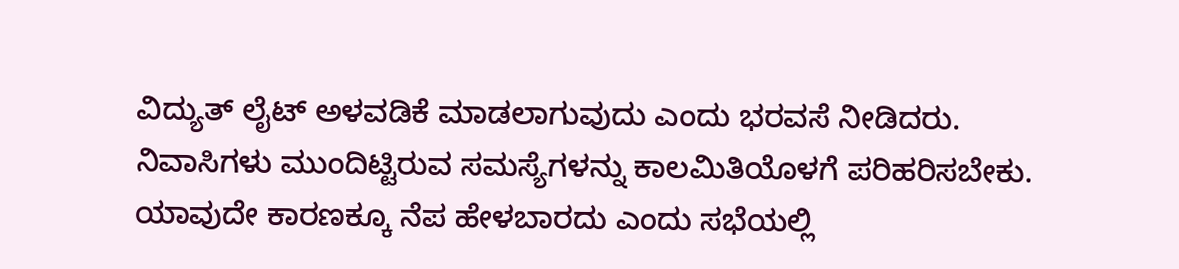ವಿದ್ಯುತ್ ಲೈಟ್ ಅಳವಡಿಕೆ ಮಾಡಲಾಗುವುದು ಎಂದು ಭರವಸೆ ನೀಡಿದರು.
ನಿವಾಸಿಗಳು ಮುಂದಿಟ್ಟಿರುವ ಸಮಸ್ಯೆಗಳನ್ನು ಕಾಲಮಿತಿಯೊಳಗೆ ಪರಿಹರಿಸಬೇಕು. ಯಾವುದೇ ಕಾರಣಕ್ಕೂ ನೆಪ ಹೇಳಬಾರದು ಎಂದು ಸಭೆಯಲ್ಲಿ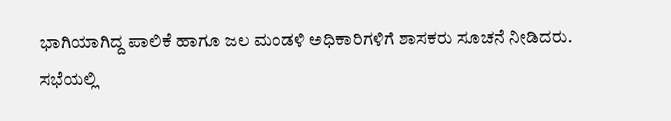ಭಾಗಿಯಾಗಿದ್ದ ಪಾಲಿಕೆ ಹಾಗೂ ಜಲ ಮಂಡಳಿ ಅಧಿಕಾರಿಗಳಿಗೆ ಶಾಸಕರು ಸೂಚನೆ ನೀಡಿದರು.
ಸಭೆಯಲ್ಲಿ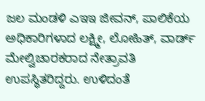ಜಲ ಮಂಡಳಿ ಎಇಇ ಜೀವನ್, ಪಾಲಿಕೆಯ ಅಧಿಕಾರಿಗಳಾದ ಲಕ್ಷ್ಮೀ, ಲೋಹಿತ್, ವಾರ್ಡ್ ಮೇಲ್ವಿಚಾರಕರಾದ ನೇತ್ರಾವತಿ ಉಪಸ್ಥಿತರಿದ್ದರು. ಉಳಿದಂತೆ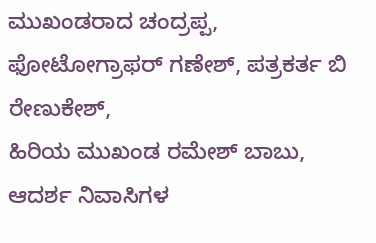ಮುಖಂಡರಾದ ಚಂದ್ರಪ್ಪ, ಫೋಟೋಗ್ರಾಫರ್ ಗಣೇಶ್, ಪತ್ರಕರ್ತ ಬಿ ರೇಣುಕೇಶ್,
ಹಿರಿಯ ಮುಖಂಡ ರಮೇಶ್ ಬಾಬು, ಆದರ್ಶ ನಿವಾಸಿಗಳ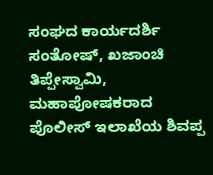ಸಂಘದ ಕಾರ್ಯದರ್ಶಿ ಸಂತೋಷ್, ಖಜಾಂಚಿ ತಿಪ್ಪೇಸ್ವಾಮಿ, ಮಹಾಪೋಷಕರಾದ ಪೊಲೀಸ್ ಇಲಾಖೆಯ ಶಿವಪ್ಪ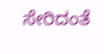ಸೇರಿದಂತೆ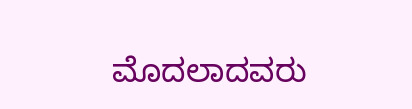ಮೊದಲಾದವರು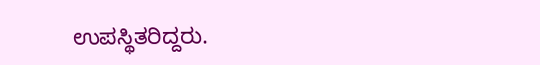ಉಪಸ್ಥಿತರಿದ್ದರು.